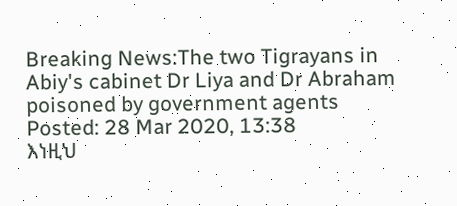Breaking News:The two Tigrayans in Abiy's cabinet Dr Liya and Dr Abraham poisoned by government agents
Posted: 28 Mar 2020, 13:38
እነዚህ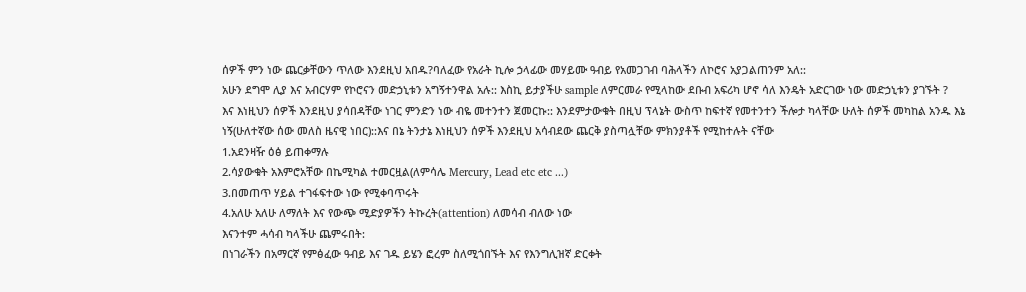ሰዎች ምን ነው ጨርቃቸውን ጥለው እንደዚህ አበዱ?ባለፈው የአራት ኪሎ ኃላፊው መሃይሙ ዓብይ የአመጋገብ ባሕላችን ለኮሮና አያጋልጠንም አለ::
አሁን ደግሞ ሊያ እና አብርሃም የኮሮናን መድኃኒቱን አግኝተንዋል አሉ:: እስኪ ይታያችሁ sample ለምርመራ የሚላከው ደቡብ አፍሪካ ሆኖ ሳለ እንዴት አድርገው ነው መድኃኒቱን ያገኙት ?
እና እነዚህን ሰዎች እንደዚህ ያሳበዳቸው ነገር ምንድን ነው ብዬ መተንተን ጀመርኩ:: እንደምታውቁት በዚህ ፕላኔት ውስጥ ከፍተኛ የመተንተን ችሎታ ካላቸው ሁለት ሰዎች መካከል አንዱ እኔ ነኝ(ሁለተኛው ሰው መለስ ዜናዊ ነበር)::እና በኔ ትንታኔ እነዚህን ሰዎች እንደዚህ አሳብደው ጨርቅ ያስጣሏቸው ምክንያቶች የሚከተሉት ናቸው
1.አደንዛዥ ዕፅ ይጠቀማሉ
2.ሳያውቁት አእምሮአቸው በኬሚካል ተመርዟል(ለምሳሌ Mercury, Lead etc etc ...)
3.በመጠጥ ሃይል ተገፋፍተው ነው የሚቀባጥሩት
4.አለሁ አለሁ ለማለት እና የውጭ ሚድያዎችን ትኩረት(attention) ለመሳብ ብለው ነው
እናንተም ሓሳብ ካላችሁ ጨምሩበት:
በነገራችን በአማርኛ የምፅፈው ዓብይ እና ገዱ ይሄን ፎረም ስለሚጎበኙት እና የእንግሊዝኛ ድርቀት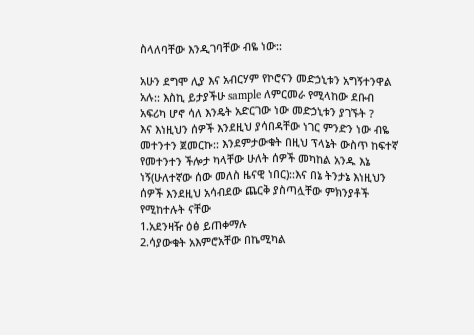ስላለባቸው እንዲገባቸው ብዬ ነው::

አሁን ደግሞ ሊያ እና አብርሃም የኮሮናን መድኃኒቱን አግኝተንዋል አሉ:: እስኪ ይታያችሁ sample ለምርመራ የሚላከው ደቡብ አፍሪካ ሆኖ ሳለ እንዴት አድርገው ነው መድኃኒቱን ያገኙት ?
እና እነዚህን ሰዎች እንደዚህ ያሳበዳቸው ነገር ምንድን ነው ብዬ መተንተን ጀመርኩ:: እንደምታውቁት በዚህ ፕላኔት ውስጥ ከፍተኛ የመተንተን ችሎታ ካላቸው ሁለት ሰዎች መካከል አንዱ እኔ ነኝ(ሁለተኛው ሰው መለስ ዜናዊ ነበር)::እና በኔ ትንታኔ እነዚህን ሰዎች እንደዚህ አሳብደው ጨርቅ ያስጣሏቸው ምክንያቶች የሚከተሉት ናቸው
1.አደንዛዥ ዕፅ ይጠቀማሉ
2.ሳያውቁት አእምሮአቸው በኬሚካል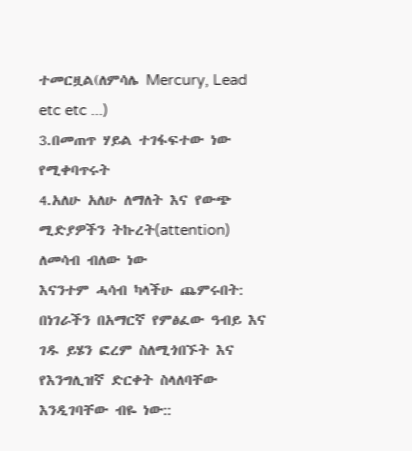ተመርዟል(ለምሳሌ Mercury, Lead etc etc ...)
3.በመጠጥ ሃይል ተገፋፍተው ነው የሚቀባጥሩት
4.አለሁ አለሁ ለማለት እና የውጭ ሚድያዎችን ትኩረት(attention) ለመሳብ ብለው ነው
እናንተም ሓሳብ ካላችሁ ጨምሩበት:
በነገራችን በአማርኛ የምፅፈው ዓብይ እና ገዱ ይሄን ፎረም ስለሚጎበኙት እና የእንግሊዝኛ ድርቀት ስላለባቸው እንዲገባቸው ብዬ ነው::